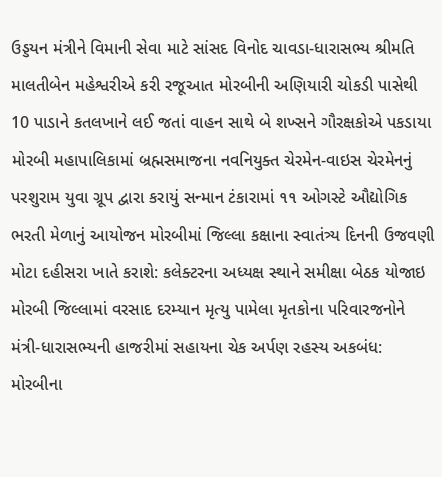ઉડ્ડયન મંત્રીને વિમાની સેવા માટે સાંસદ વિનોદ ચાવડા-ધારાસભ્ય શ્રીમતિ માલતીબેન મહેશ્વરીએ કરી રજૂઆત મોરબીની અણિયારી ચોકડી પાસેથી 10 પાડાને કતલખાને લઈ જતાં વાહન સાથે બે શખ્સને ગૌરક્ષકોએ પકડાયા મોરબી મહાપાલિકામાં બ્રહ્મસમાજના નવનિયુક્ત ચેરમેન-વાઇસ ચેરમેનનું પરશુરામ યુવા ગ્રૂપ દ્વારા કરાયું સન્માન ટંકારામાં ૧૧ ઓગસ્ટે ઔદ્યોગિક ભરતી મેળાનું આયોજન મોરબીમાં જિલ્લા કક્ષાના સ્વાતંત્ર્ય દિનની ઉજવણી મોટા દહીસરા ખાતે કરાશે: કલેક્ટરના અધ્યક્ષ સ્થાને સમીક્ષા બેઠક યોજાઇ મોરબી જિલ્લામાં વરસાદ દરમ્યાન મૃત્યુ પામેલા મૃતકોના પરિવારજનોને મંત્રી-ધારાસભ્યની હાજરીમાં સહાયના ચેક અર્પણ રહસ્ય અકબંધ: મોરબીના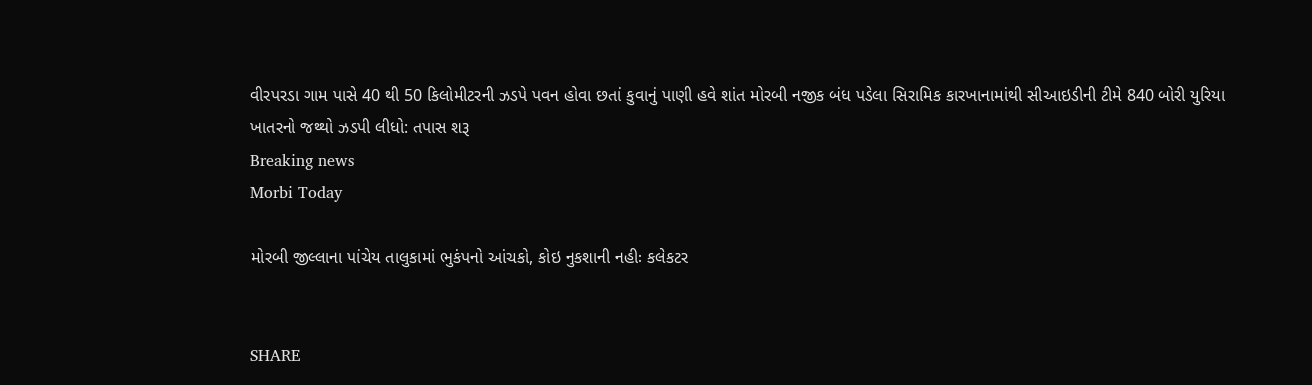વીરપરડા ગામ પાસે 40 થી 50 કિલોમીટરની ઝડપે પવન હોવા છતાં કુવાનું પાણી હવે શાંત મોરબી નજીક બંધ પડેલા સિરામિક કારખાનામાંથી સીઆઇડીની ટીમે 840 બોરી યુરિયા ખાતરનો જથ્થો ઝડપી લીધો: તપાસ શરૂ
Breaking news
Morbi Today

મોરબી જીલ્લાના પાંચેય તાલુકામાં ભુકંપનો આંચકો, કોઇ નુકશાની નહીઃ કલેકટર


SHARE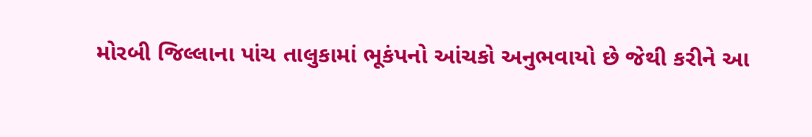મોરબી જિલ્લાના પાંચ તાલુકામાં ભૂકંપનો આંચકો અનુભવાયો છે જેથી કરીને આ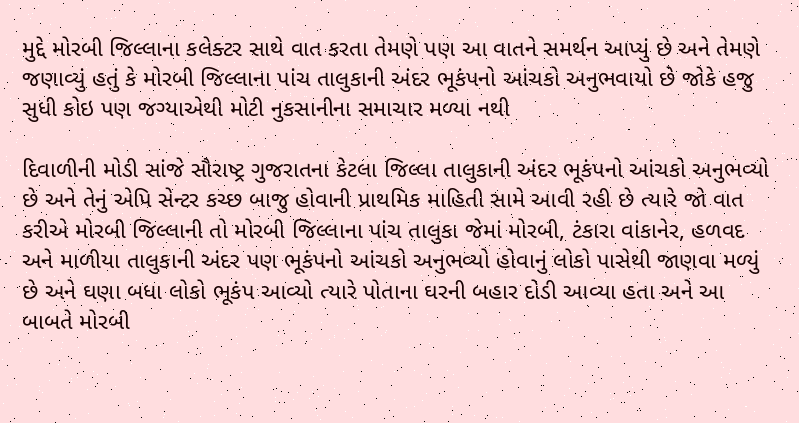મુદ્દે મોરબી જિલ્લાના કલેક્ટર સાથે વાત કરતા તેમણે પણ આ વાતને સમર્થન આપ્યું છે અને તેમણે જણાવ્યું હતું કે મોરબી જિલ્લાના પાંચ તાલુકાની અંદર ભૂકંપનો આંચકો અનુભવાયો છે જોકે હજુ સુધી કોઇ પણ જગ્યાએથી મોટી નુકસાનીના સમાચાર મળ્યા નથી

દિવાળીની મોડી સાંજે સૌરાષ્ટ્ર ગુજરાતના કેટલા જિલ્લા તાલુકાની અંદર ભૂકંપનો આંચકો અનુભવ્યો છે અને તેનું એપિ સેન્ટર કચ્છ બાજુ હોવાની પ્રાથમિક માહિતી સામે આવી રહી છે ત્યારે જો વાત કરીએ મોરબી જિલ્લાની તો મોરબી જિલ્લાના પાંચ તાલુકા જેમાં મોરબી, ટંકારા વાંકાનેર, હળવદ અને માળીયા તાલુકાની અંદર પણ ભૂકંપનો આંચકો અનુભવ્યો હોવાનું લોકો પાસેથી જાણવા મળ્યું છે અને ઘણા બધા લોકો ભૂકંપ આવ્યો ત્યારે પોતાના ઘરની બહાર દોડી આવ્યા હતા અને આ બાબતે મોરબી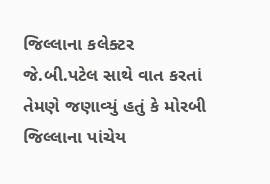જિલ્લાના કલેક્ટર જે.બી.પટેલ સાથે વાત કરતાં તેમણે જણાવ્યું હતું કે મોરબી જિલ્લાના પાંચેય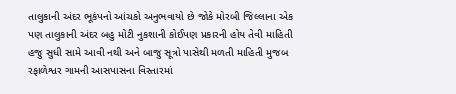તાલુકાની અંદર ભૂકંપનો આંચકો અનુભવાયો છે જોકે મોરબી જિલ્લાના એક પણ તાલુકાની અંદર બહુ મોટી નુકશાની કોઈપણ પ્રકારની હોય તેવી માહિતી હજુ સુધી સામે આવી નથી અને બાજુ સૂત્રો પાસેથી મળતી માહિતી મુજબ રફાળેશ્વર ગામની આસપાસના વિસ્તારમાં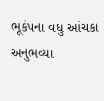ભૂકંપના વધુ આંચકા અનુભવ્યા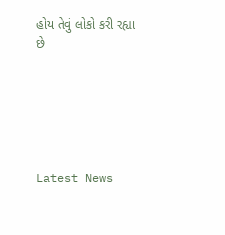હોય તેવું લોકો કરી રહ્યા છે






Latest News